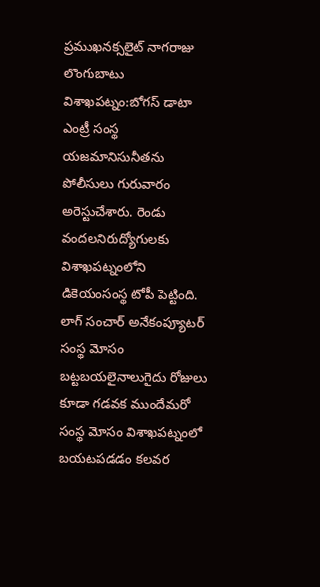ప్రముఖనక్సలైట్ నాగరాజు లొంగుబాటు
విశాఖపట్నం:బోగస్ డాటా ఎంట్రీ సంస్థ యజమానిసునీతను పోలీసులు గురువారం అరెస్టుచేశారు. రెండు వందలనిరుద్యోగులకు విశాఖపట్నంలోని డికెయంసంస్థ టోపీ పెట్టింది. లాగ్ సంచార్ అనేకంప్యూటర్ సంస్థ మోసం బట్టబయలైనాలుగైదు రోజులు కూడా గడవక ముందేమరో సంస్థ మోసం విశాఖపట్నంలో బయటపడడం కలవర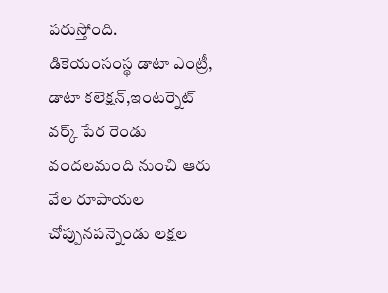పరుస్తోంది.
డికెయంసంస్థ డాటా ఎంట్రీ, డాటా కలెక్షన్,ఇంటర్నెట్ వర్క్ పేర రెండు వందలమంది నుంచి ఆరు వేల రూపాయల చోప్పునపన్నెండు లక్షల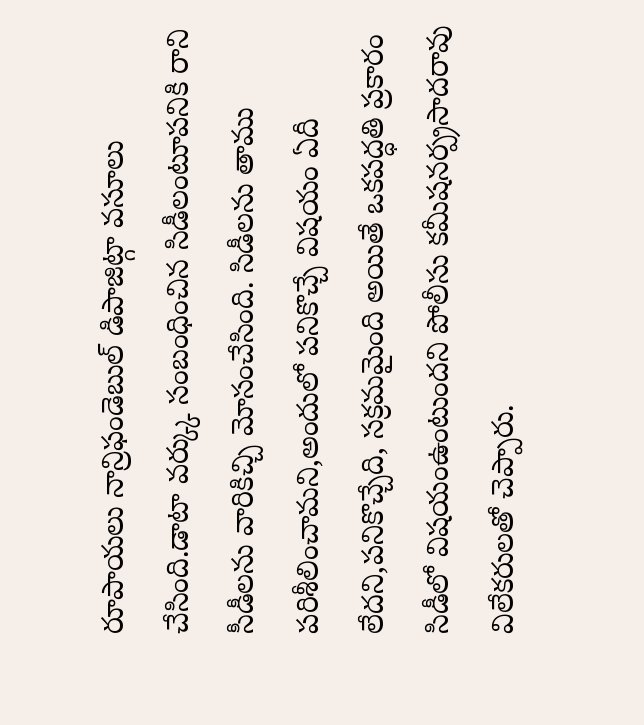రూపాయలు నాన్రిఫండెబుల్ డిపాజిట్గా వసూలు చేసింది.డాటా వర్క్కు సంబంధించిన సిడీలంటూపనికి రాని సీడీలను వారికిచ్చి మోసంచేసింది. సిడీలను తాము పరిశీలించామని,అందులో పనికొచ్చే విషయం ఏదీ లేదని,పనికొచ్చేది, సక్రమమైంది అయితే ఒకపద్ధతి ప్రకారం సిడీలో విషయంఉంటుందని పోలీసు కమీషనర్ప్రసాదరావు విలేకరులతో చెప్పారు.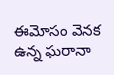ఈమోసం వెనక ఉన్న ఘరానా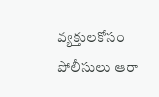వ్యక్తులకోసం పోలీసులు ఆరా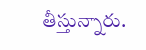తీస్తున్నారు.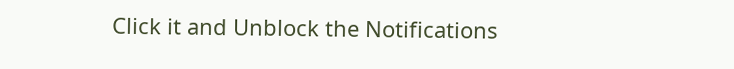Click it and Unblock the Notifications